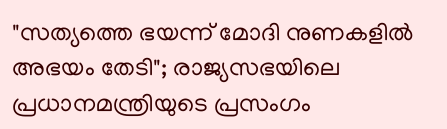"സത്യത്തെ ഭയന്ന് മോദി നുണകളിൽ അഭയം തേടി"; രാജ്യസഭയിലെ പ്രധാനമന്ത്രിയുടെ പ്രസംഗം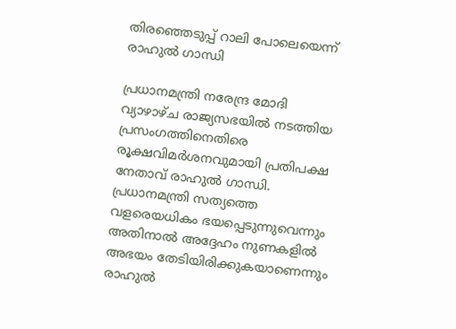തിരഞ്ഞെടുപ്പ് റാലി പോലെയെന്ന് രാഹുൽ ഗാന്ധി

പ്രധാനമന്ത്രി നരേന്ദ്ര മോദി വ്യാഴാഴ്ച രാജ്യസഭയിൽ നടത്തിയ പ്രസംഗത്തിനെതിരെ രൂക്ഷവിമർശനവുമായി പ്രതിപക്ഷ നേതാവ് രാഹുൽ ഗാന്ധി. പ്രധാനമന്ത്രി സത്യത്തെ വളരെയധികം ഭയപ്പെടുന്നുവെന്നും അതിനാൽ അദ്ദേഹം നുണകളിൽ അഭയം തേടിയിരിക്കുകയാണെന്നും രാഹുൽ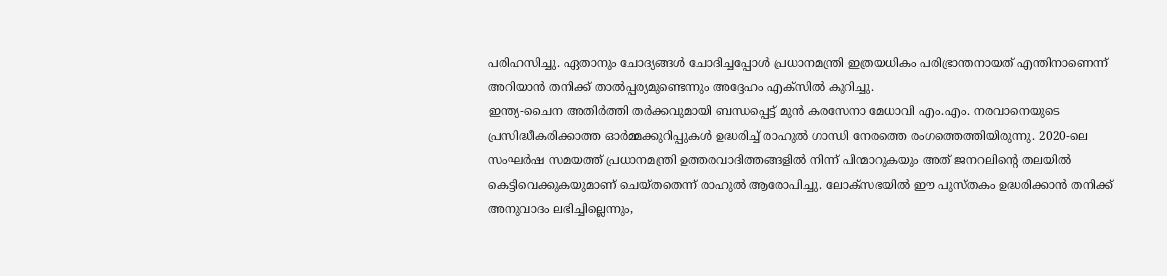പരിഹസിച്ചു. ഏതാനും ചോദ്യങ്ങൾ ചോദിച്ചപ്പോൾ പ്രധാനമന്ത്രി ഇത്രയധികം പരിഭ്രാന്തനായത് എന്തിനാണെന്ന് അറിയാൻ തനിക്ക് താൽപ്പര്യമുണ്ടെന്നും അദ്ദേഹം എക്സിൽ കുറിച്ചു.
ഇന്ത്യ-ചൈന അതിർത്തി തർക്കവുമായി ബന്ധപ്പെട്ട് മുൻ കരസേനാ മേധാവി എം.എം. നരവാനെയുടെ പ്രസിദ്ധീകരിക്കാത്ത ഓർമ്മക്കുറിപ്പുകൾ ഉദ്ധരിച്ച് രാഹുൽ ഗാന്ധി നേരത്തെ രംഗത്തെത്തിയിരുന്നു. 2020-ലെ സംഘർഷ സമയത്ത് പ്രധാനമന്ത്രി ഉത്തരവാദിത്തങ്ങളിൽ നിന്ന് പിന്മാറുകയും അത് ജനറലിന്റെ തലയിൽ കെട്ടിവെക്കുകയുമാണ് ചെയ്തതെന്ന് രാഹുൽ ആരോപിച്ചു. ലോക്സഭയിൽ ഈ പുസ്തകം ഉദ്ധരിക്കാൻ തനിക്ക് അനുവാദം ലഭിച്ചില്ലെന്നും,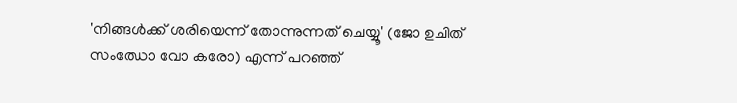'നിങ്ങൾക്ക് ശരിയെന്ന് തോന്നുന്നത് ചെയ്യൂ' (ജോ ഉചിത് സംഝോ വോ കരോ) എന്ന് പറഞ്ഞ്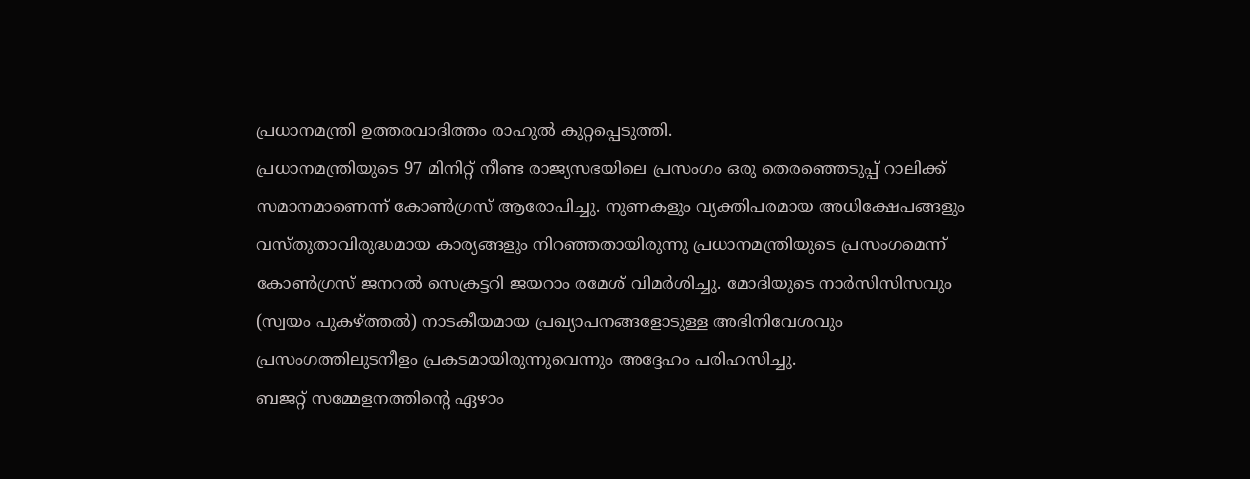പ്രധാനമന്ത്രി ഉത്തരവാദിത്തം രാഹുൽ കുറ്റപ്പെടുത്തി.
പ്രധാനമന്ത്രിയുടെ 97 മിനിറ്റ് നീണ്ട രാജ്യസഭയിലെ പ്രസംഗം ഒരു തെരഞ്ഞെടുപ്പ് റാലിക്ക് സമാനമാണെന്ന് കോൺഗ്രസ് ആരോപിച്ചു. നുണകളും വ്യക്തിപരമായ അധിക്ഷേപങ്ങളും വസ്തുതാവിരുദ്ധമായ കാര്യങ്ങളും നിറഞ്ഞതായിരുന്നു പ്രധാനമന്ത്രിയുടെ പ്രസംഗമെന്ന് കോൺഗ്രസ് ജനറൽ സെക്രട്ടറി ജയറാം രമേശ് വിമർശിച്ചു. മോദിയുടെ നാർസിസിസവും (സ്വയം പുകഴ്ത്തൽ) നാടകീയമായ പ്രഖ്യാപനങ്ങളോടുള്ള അഭിനിവേശവും പ്രസംഗത്തിലുടനീളം പ്രകടമായിരുന്നുവെന്നും അദ്ദേഹം പരിഹസിച്ചു.
ബജറ്റ് സമ്മേളനത്തിന്റെ ഏഴാം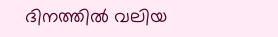ദിനത്തിൽ വലിയ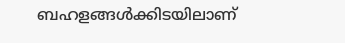ബഹളങ്ങൾക്കിടയിലാണ്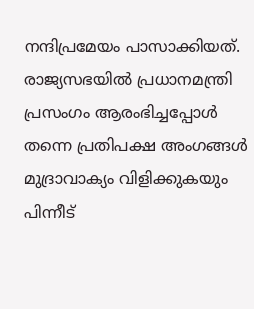നന്ദിപ്രമേയം പാസാക്കിയത്. രാജ്യസഭയിൽ പ്രധാനമന്ത്രി പ്രസംഗം ആരംഭിച്ചപ്പോൾ തന്നെ പ്രതിപക്ഷ അംഗങ്ങൾ മുദ്രാവാക്യം വിളിക്കുകയും പിന്നീട്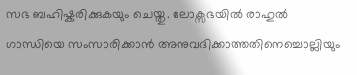സഭ ബഹിഷ്കരിക്കുകയും ചെയ്തു. ലോക്സഭയിൽ രാഹുൽ ഗാന്ധിയെ സംസാരിക്കാൻ അനുവദിക്കാത്തതിനെച്ചൊല്ലിയും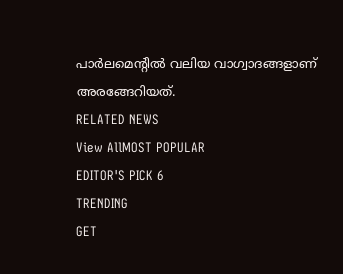പാർലമെന്റിൽ വലിയ വാഗ്വാദങ്ങളാണ് അരങ്ങേറിയത്.
RELATED NEWS
View AllMOST POPULAR
EDITOR'S PICK 6
TRENDING
GET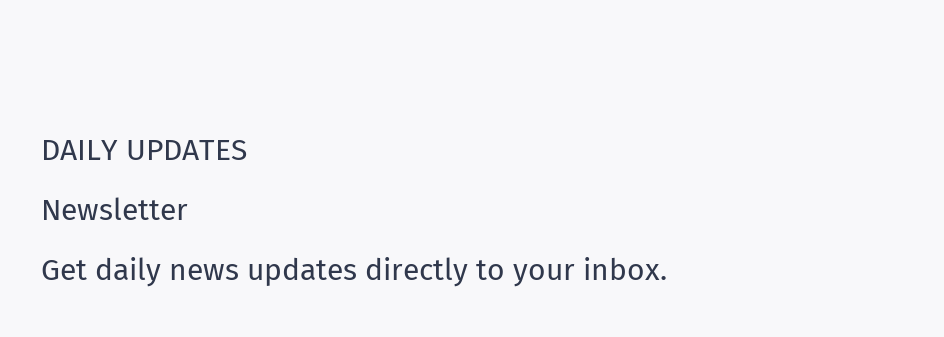DAILY UPDATES
Newsletter
Get daily news updates directly to your inbox.